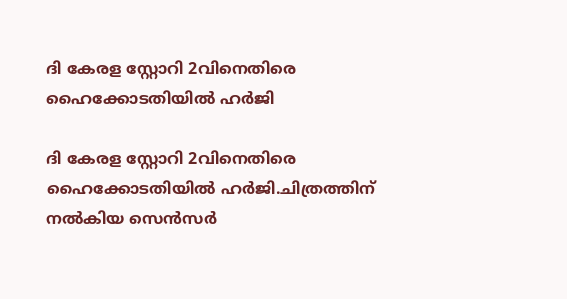ദി കേരള സ്റ്റോറി 2വിനെതിരെ ഹൈക്കോടതിയിൽ ഹർജി

ദി കേരള സ്റ്റോറി 2വിനെതിരെ ഹൈക്കോടതിയിൽ ഹർജി.ചിത്രത്തിന് നൽകിയ സെൻസർ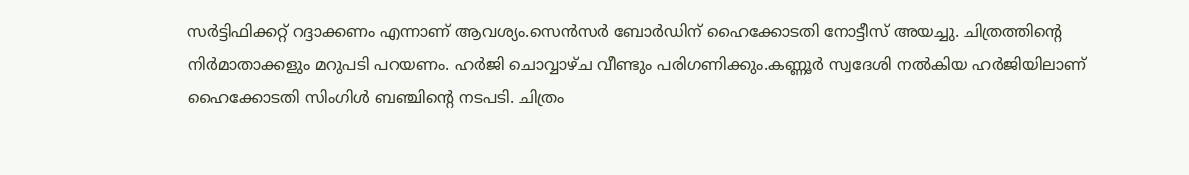സർട്ടിഫിക്കറ്റ് റദ്ദാക്കണം എന്നാണ് ആവശ്യം.സെൻസർ ബോർഡിന് ഹൈക്കോടതി നോട്ടീസ് അയച്ചു. ചിത്രത്തിന്റെ നിർമാതാക്കളും മറുപടി പറയണം. ഹർജി ചൊവ്വാഴ്ച വീണ്ടും പരിഗണിക്കും.കണ്ണൂര്‍ സ്വദേശി നല്‍കിയ ഹര്‍ജിയിലാണ് ഹൈക്കോടതി സിംഗിള്‍ ബഞ്ചിന്റെ നടപടി. ചിത്രം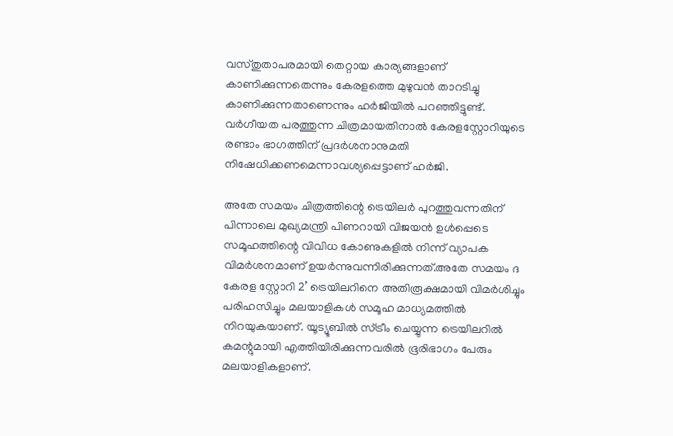വസ്തുതാപരമായി തെറ്റായ കാര്യങ്ങളാണ് കാണിക്കുന്നതെന്നും കേരളത്തെ മുഴുവന്‍ താറടിച്ചു കാണിക്കുന്നതാണെന്നും ഹര്‍ജിയില്‍ പറഞ്ഞിട്ടുണ്ട്. വര്‍ഗീയത പരത്തുന്ന ചിത്രമായതിനാല്‍ കേരളസ്റ്റോറിയുടെ രണ്ടാം ഭാഗത്തിന് പ്രദര്‍ശനാനുമതി നിഷേധിക്കണമെന്നാവശ്യപ്പെട്ടാണ് ഹര്‍ജി.

അതേ സമയം ചിത്രത്തിന്റെ ട്രെയിലർ പുറത്തുവന്നതിന് പിന്നാലെ മുഖ്യമന്ത്രി പിണറായി വിജയൻ ഉൾപ്പെടെ സമൂഹത്തിന്റെ വിവിധ കോണുകളിൽ നിന്ന് വ്യാപക വിമർശനമാണ് ഉയർന്നുവന്നിരിക്കുന്നത്.അതേ സമയം ദ കേരള സ്റ്റോറി 2’ ട്രെയിലറിനെ അതിരൂക്ഷമായി വിമർശിച്ചും പരിഹസിച്ചും മലയാളികൾ സമൂഹ മാധ്യമത്തിൽ നിറയുകയാണ്. യൂട്യൂബിൽ സ്ട്രീം ചെയ്യുന്ന ട്രെയിലറിൽ കമന്റുമായി എത്തിയിരിക്കുന്നവരിൽ ഭൂരിഭാഗം പേരും മലയാളികളാണ്.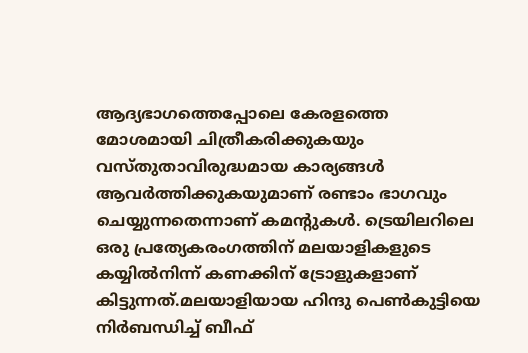ആദ്യഭാഗത്തെപ്പോലെ കേരളത്തെ മോശമായി ചിത്രീകരിക്കുകയും വസ്തുതാവിരുദ്ധമായ കാര്യങ്ങൾ ആവർത്തിക്കുകയുമാണ് രണ്ടാം ഭാഗവും ചെയ്യുന്നതെന്നാണ് കമന്റുകൾ. ട്രെയിലറിലെ ഒരു പ്രത്യേകരംഗത്തിന് മലയാളികളുടെ കയ്യിൽനിന്ന് കണക്കിന് ട്രോളുകളാണ് കിട്ടുന്നത്.മലയാളിയായ ഹിന്ദു പെൺകുട്ടിയെ നിർബന്ധിച്ച് ബീഫ്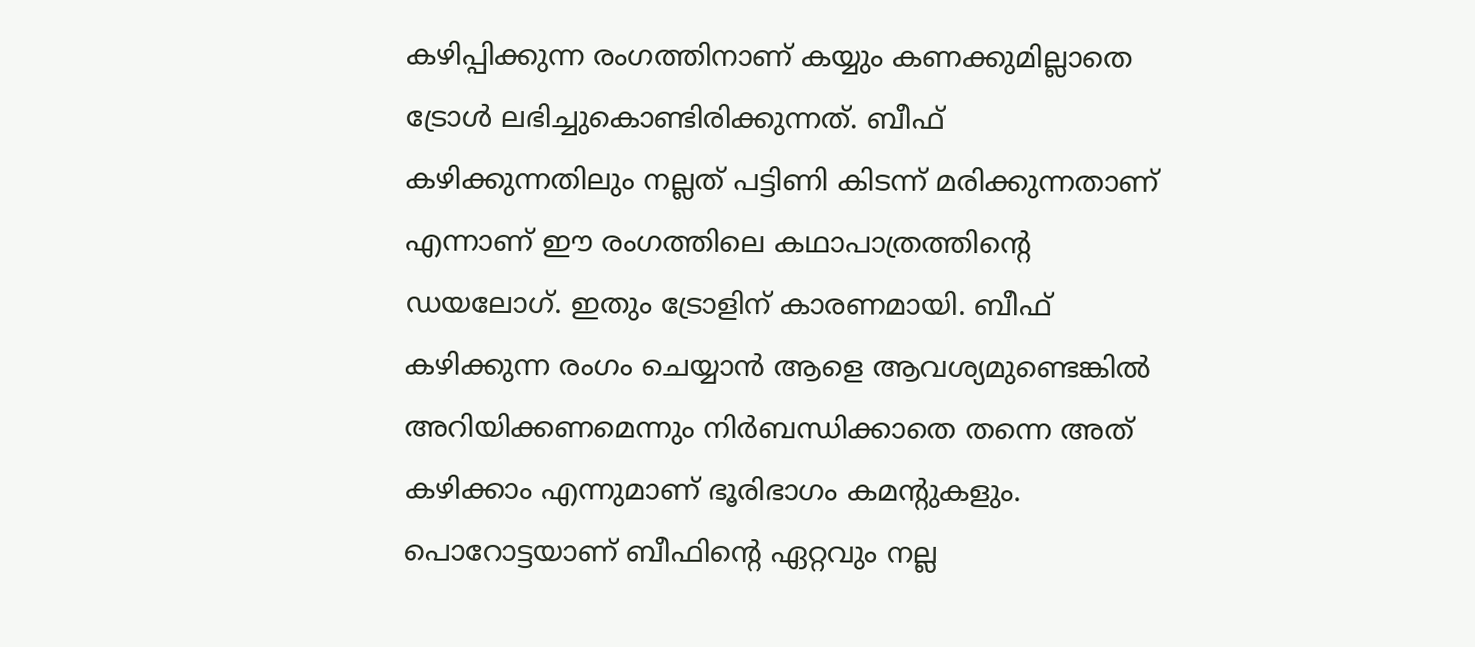കഴിപ്പിക്കുന്ന രംഗത്തിനാണ് കയ്യും കണക്കുമില്ലാതെ ട്രോൾ ലഭിച്ചുകൊണ്ടിരിക്കുന്നത്. ബീഫ് കഴിക്കുന്നതിലും നല്ലത് പട്ടിണി കിടന്ന് മരിക്കുന്നതാണ് എന്നാണ് ഈ രംഗത്തിലെ കഥാപാത്രത്തിന്റെ ഡയലോഗ്. ഇതും ട്രോളിന് കാരണമായി. ബീഫ് കഴിക്കുന്ന രംഗം ചെയ്യാൻ ആളെ ആവശ്യമുണ്ടെങ്കിൽ അറിയിക്കണമെന്നും നിർബന്ധിക്കാതെ തന്നെ അത് കഴിക്കാം എന്നുമാണ് ഭൂരിഭാഗം കമന്റുകളും. പൊറോട്ടയാണ് ബീഫിന്റെ ഏറ്റവും നല്ല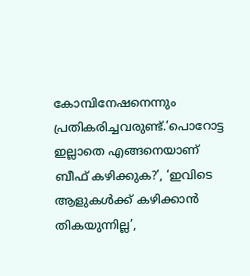കോമ്പിനേഷനെന്നും പ്രതികരിച്ചവരുണ്ട്.’പൊറോട്ട ഇല്ലാതെ എങ്ങനെയാണ് ബീഫ് കഴിക്കുക?’, ‘ഇവിടെ ആളുകൾക്ക് കഴിക്കാൻ തികയുന്നില്ല’,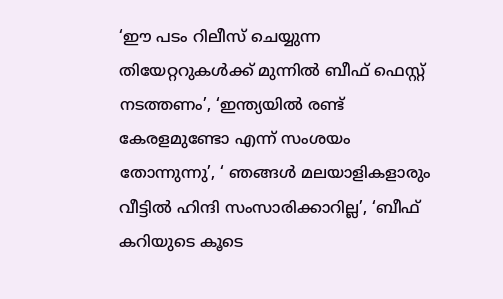‘ഈ പടം റിലീസ് ചെയ്യുന്ന തിയേറ്ററുകൾക്ക് മുന്നിൽ ബീഫ് ഫെസ്റ്റ് നടത്തണം’, ‘ഇന്ത്യയിൽ രണ്ട് കേരളമുണ്ടോ എന്ന് സംശയം തോന്നുന്നു’, ‘ ഞങ്ങൾ മലയാളികളാരും വീട്ടിൽ ഹിന്ദി സംസാരിക്കാറില്ല’, ‘ബീഫ് കറിയുടെ കൂടെ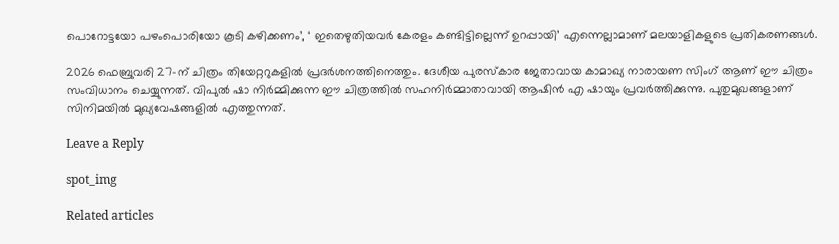പൊറോട്ടയോ പഴംപൊരിയോ കൂടി കഴിക്കണം’, ‘ ഇതെഴുതിയവർ കേരളം കണ്ടിട്ടില്ലെന്ന് ഉറപ്പായി’ എന്നെല്ലാമാണ് മലയാളികളുടെ പ്രതികരണങ്ങൾ.

2026 ഫെബ്രുവരി 27-ന് ചിത്രം തിയേറ്ററുകളിൽ പ്രദർശനത്തിനെത്തും. ദേശീയ പുരസ്കാര ജേതാവായ കാമാഖ്യ നാരായണ സിംഗ് ആണ് ഈ ചിത്രം സംവിധാനം ചെയ്യുന്നത്. വിപുൽ ഷാ നിർമ്മിക്കുന്ന ഈ ചിത്രത്തിൽ സഹനിർമ്മാതാവായി ആഷിൻ എ ഷായും പ്രവർത്തിക്കുന്നു. പുതുമുഖങ്ങളാണ് സിനിമയിൽ മുഖ്യവേഷങ്ങളിൽ എത്തുന്നത്.

Leave a Reply

spot_img

Related articles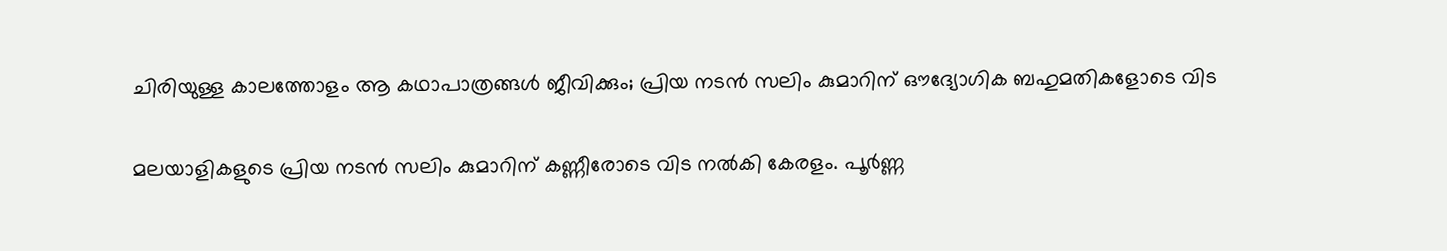ചിരിയുള്ള കാലത്തോളം ആ കഥാപാത്രങ്ങൾ ജീവിക്കും; പ്രിയ നടൻ സലിം കുമാറിന് ഔദ്യോഗിക ബഹുമതികളോടെ വിട

മലയാളികളുടെ പ്രിയ നടൻ സലിം കുമാറിന് കണ്ണീരോടെ വിട നൽകി കേരളം. പൂർണ്ണ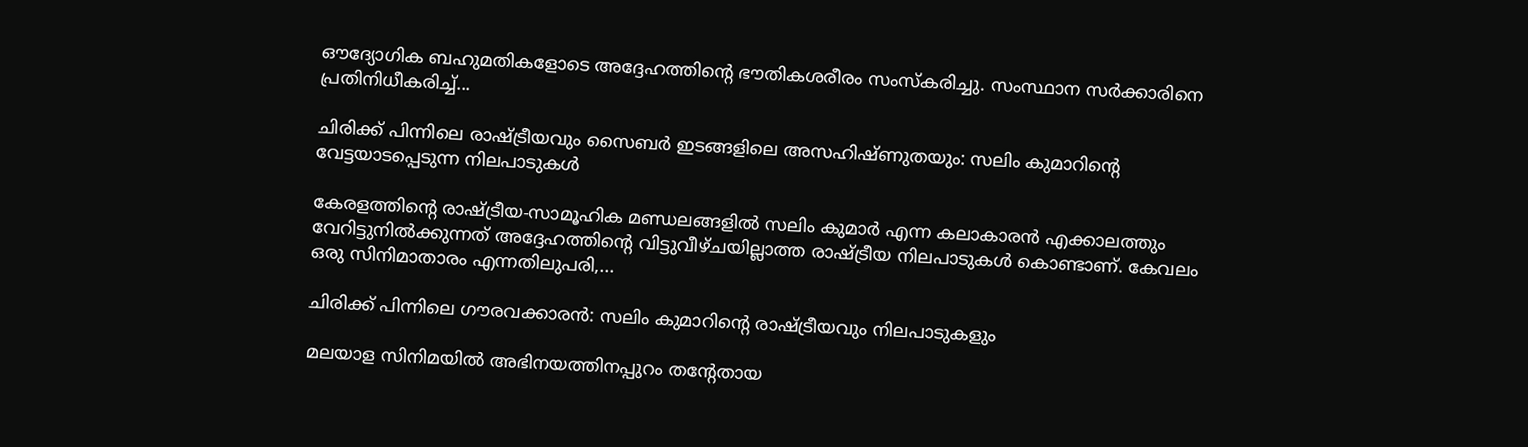ഔദ്യോഗിക ബഹുമതികളോടെ അദ്ദേഹത്തിന്റെ ഭൗതികശരീരം സംസ്കരിച്ചു. സംസ്ഥാന സർക്കാരിനെ പ്രതിനിധീകരിച്ച്...

ചിരിക്ക് പിന്നിലെ രാഷ്ട്രീയവും സൈബർ ഇടങ്ങളിലെ അസഹിഷ്ണുതയും: സലിം കുമാറിന്റെ വേട്ടയാടപ്പെടുന്ന നിലപാടുകൾ

കേരളത്തിന്റെ രാഷ്ട്രീയ-സാമൂഹിക മണ്ഡലങ്ങളിൽ സലിം കുമാർ എന്ന കലാകാരൻ എക്കാലത്തും വേറിട്ടുനിൽക്കുന്നത് അദ്ദേഹത്തിന്റെ വിട്ടുവീഴ്ചയില്ലാത്ത രാഷ്ട്രീയ നിലപാടുകൾ കൊണ്ടാണ്. കേവലം ഒരു സിനിമാതാരം എന്നതിലുപരി,...

ചിരിക്ക് പിന്നിലെ ഗൗരവക്കാരൻ: സലിം കുമാറിൻ്റെ രാഷ്ട്രീയവും നിലപാടുകളും

മലയാള സിനിമയിൽ അഭിനയത്തിനപ്പുറം തന്റേതായ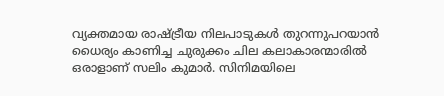വ്യക്തമായ രാഷ്ട്രീയ നിലപാടുകൾ തുറന്നുപറയാൻ ധൈര്യം കാണിച്ച ചുരുക്കം ചില കലാകാരന്മാരിൽ ഒരാളാണ് സലിം കുമാർ. സിനിമയിലെ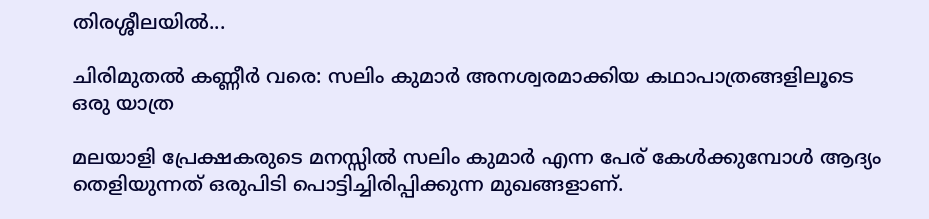തിരശ്ശീലയിൽ...

ചിരിമുതൽ കണ്ണീർ വരെ: സലിം കുമാർ അനശ്വരമാക്കിയ കഥാപാത്രങ്ങളിലൂടെ ഒരു യാത്ര

മലയാളി പ്രേക്ഷകരുടെ മനസ്സിൽ സലിം കുമാർ എന്ന പേര് കേൾക്കുമ്പോൾ ആദ്യം തെളിയുന്നത് ഒരുപിടി പൊട്ടിച്ചിരിപ്പിക്കുന്ന മുഖങ്ങളാണ്.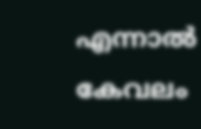എന്നാൽ കേവലം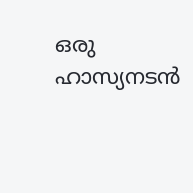ഒരു ഹാസ്യനടൻ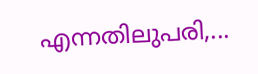എന്നതിലുപരി,...